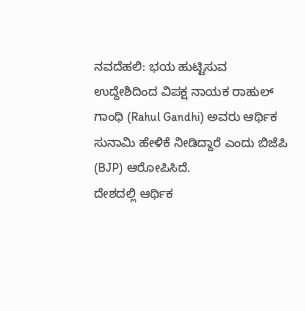ನವದೆಹಲಿ: ಭಯ ಹುಟ್ಟಿಸುವ ಉದ್ದೇಶಿದಿಂದ ವಿಪಕ್ಷ ನಾಯಕ ರಾಹುಲ್ ಗಾಂಧಿ (Rahul Gandhi) ಅವರು ಆರ್ಥಿಕ ಸುನಾಮಿ ಹೇಳಿಕೆ ನೀಡಿದ್ದಾರೆ ಎಂದು ಬಿಜೆಪಿ (BJP) ಆರೋಪಿಸಿದೆ.
ದೇಶದಲ್ಲಿ ಆರ್ಥಿಕ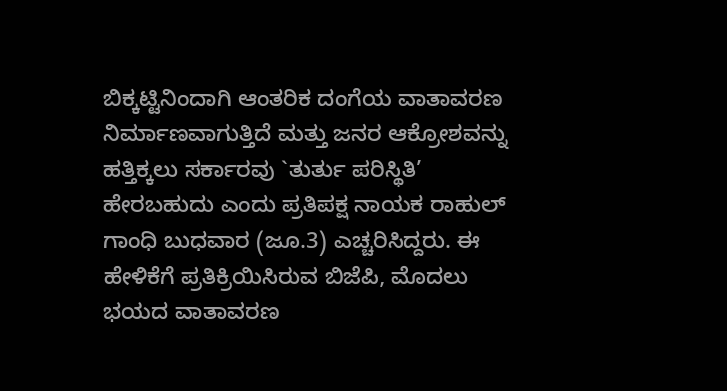ಬಿಕ್ಕಟ್ಟಿನಿಂದಾಗಿ ಆಂತರಿಕ ದಂಗೆಯ ವಾತಾವರಣ ನಿರ್ಮಾಣವಾಗುತ್ತಿದೆ ಮತ್ತು ಜನರ ಆಕ್ರೋಶವನ್ನು ಹತ್ತಿಕ್ಕಲು ಸರ್ಕಾರವು `ತುರ್ತು ಪರಿಸ್ಥಿತಿ’ ಹೇರಬಹುದು ಎಂದು ಪ್ರತಿಪಕ್ಷ ನಾಯಕ ರಾಹುಲ್ ಗಾಂಧಿ ಬುಧವಾರ (ಜೂ.3) ಎಚ್ಚರಿಸಿದ್ದರು. ಈ ಹೇಳಿಕೆಗೆ ಪ್ರತಿಕ್ರಿಯಿಸಿರುವ ಬಿಜೆಪಿ, ಮೊದಲು ಭಯದ ವಾತಾವರಣ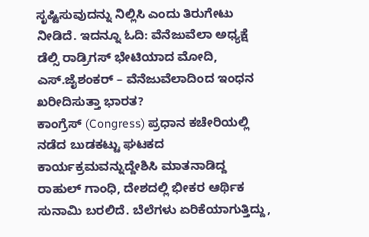ಸೃಷ್ಟಿಸುವುದನ್ನು ನಿಲ್ಲಿಸಿ ಎಂದು ತಿರುಗೇಟು ನೀಡಿದೆ. ಇದನ್ನೂ ಓದಿ: ವೆನೆಜುವೆಲಾ ಅಧ್ಯಕ್ಷೆ ಡೆಲ್ಸಿ ರಾಡ್ರಿಗಸ್ ಭೇಟಿಯಾದ ಮೋದಿ, ಎಸ್.ಜೈಶಂಕರ್ – ವೆನೆಜುವೆಲಾದಿಂದ ಇಂಧನ ಖರೀದಿಸುತ್ತಾ ಭಾರತ?
ಕಾಂಗ್ರೆಸ್ (Congress) ಪ್ರಧಾನ ಕಚೇರಿಯಲ್ಲಿ ನಡೆದ ಬುಡಕಟ್ಟು ಘಟಕದ ಕಾರ್ಯಕ್ರಮವನ್ನುದ್ದೇಶಿಸಿ ಮಾತನಾಡಿದ್ದ ರಾಹುಲ್ ಗಾಂಧಿ, ದೇಶದಲ್ಲಿ ಭೀಕರ ಆರ್ಥಿಕ ಸುನಾಮಿ ಬರಲಿದೆ. ಬೆಲೆಗಳು ಏರಿಕೆಯಾಗುತ್ತಿದ್ದು,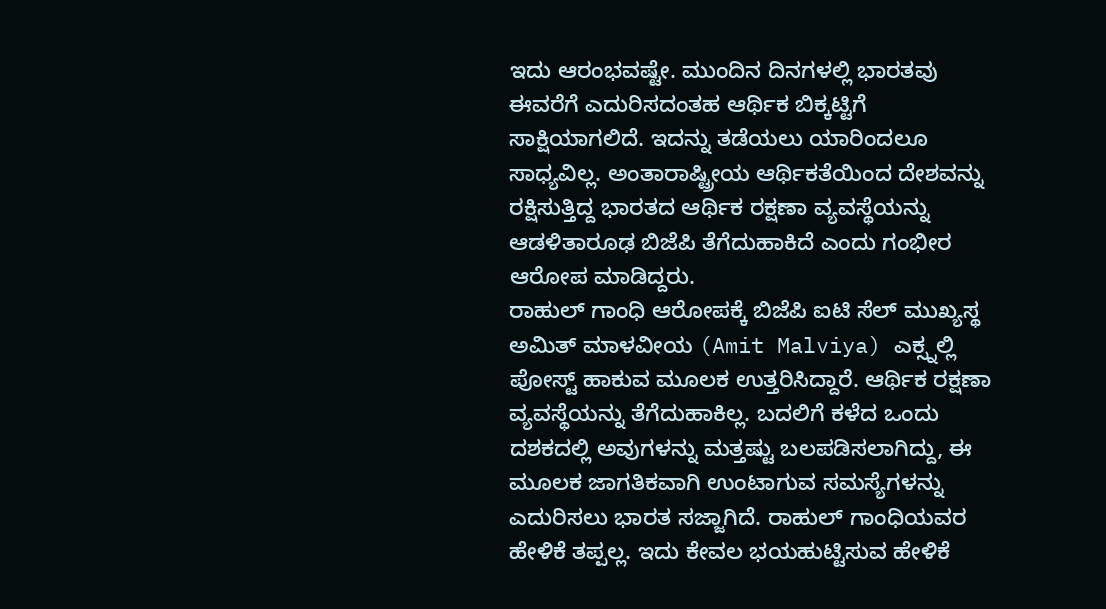ಇದು ಆರಂಭವಷ್ಟೇ. ಮುಂದಿನ ದಿನಗಳಲ್ಲಿ ಭಾರತವು ಈವರೆಗೆ ಎದುರಿಸದಂತಹ ಆರ್ಥಿಕ ಬಿಕ್ಕಟ್ಟಿಗೆ ಸಾಕ್ಷಿಯಾಗಲಿದೆ. ಇದನ್ನು ತಡೆಯಲು ಯಾರಿಂದಲೂ ಸಾಧ್ಯವಿಲ್ಲ. ಅಂತಾರಾಷ್ಟ್ರೀಯ ಆರ್ಥಿಕತೆಯಿಂದ ದೇಶವನ್ನು ರಕ್ಷಿಸುತ್ತಿದ್ದ ಭಾರತದ ಆರ್ಥಿಕ ರಕ್ಷಣಾ ವ್ಯವಸ್ಥೆಯನ್ನು ಆಡಳಿತಾರೂಢ ಬಿಜೆಪಿ ತೆಗೆದುಹಾಕಿದೆ ಎಂದು ಗಂಭೀರ ಆರೋಪ ಮಾಡಿದ್ದರು.
ರಾಹುಲ್ ಗಾಂಧಿ ಆರೋಪಕ್ಕೆ ಬಿಜೆಪಿ ಐಟಿ ಸೆಲ್ ಮುಖ್ಯಸ್ಥ ಅಮಿತ್ ಮಾಳವೀಯ (Amit Malviya) ಎಕ್ಸ್ನಲ್ಲಿ ಪೋಸ್ಟ್ ಹಾಕುವ ಮೂಲಕ ಉತ್ತರಿಸಿದ್ದಾರೆ. ಆರ್ಥಿಕ ರಕ್ಷಣಾ ವ್ಯವಸ್ಥೆಯನ್ನು ತೆಗೆದುಹಾಕಿಲ್ಲ. ಬದಲಿಗೆ ಕಳೆದ ಒಂದು ದಶಕದಲ್ಲಿ ಅವುಗಳನ್ನು ಮತ್ತಷ್ಟು ಬಲಪಡಿಸಲಾಗಿದ್ದು, ಈ ಮೂಲಕ ಜಾಗತಿಕವಾಗಿ ಉಂಟಾಗುವ ಸಮಸ್ಯೆಗಳನ್ನು ಎದುರಿಸಲು ಭಾರತ ಸಜ್ಜಾಗಿದೆ. ರಾಹುಲ್ ಗಾಂಧಿಯವರ ಹೇಳಿಕೆ ತಪ್ಪಲ್ಲ. ಇದು ಕೇವಲ ಭಯಹುಟ್ಟಿಸುವ ಹೇಳಿಕೆ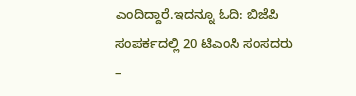ಎಂದಿದ್ದಾರೆ.ಇದನ್ನೂ ಓದಿ: ಬಿಜೆಪಿ ಸಂಪರ್ಕದಲ್ಲಿ 20 ಟಿಎಂಸಿ ಸಂಸದರು –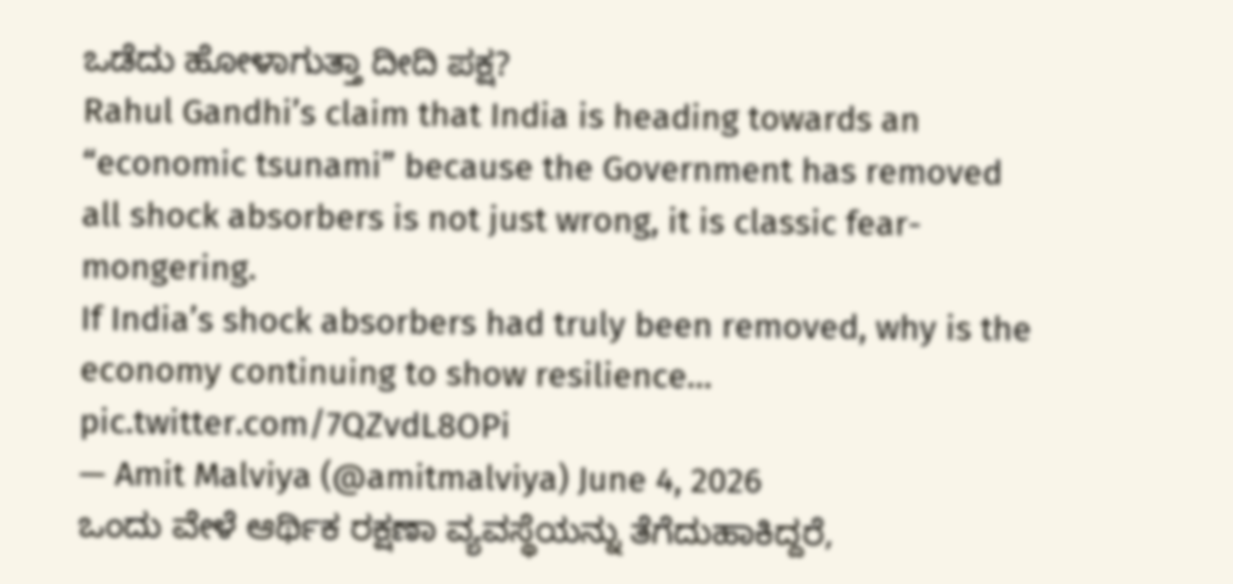ಒಡೆದು ಹೋಳಾಗುತ್ತಾ ದೀದಿ ಪಕ್ಷ?
Rahul Gandhi’s claim that India is heading towards an “economic tsunami” because the Government has removed all shock absorbers is not just wrong, it is classic fear-mongering.
If India’s shock absorbers had truly been removed, why is the economy continuing to show resilience… pic.twitter.com/7QZvdL8OPi
— Amit Malviya (@amitmalviya) June 4, 2026
ಒಂದು ವೇಳೆ ಆರ್ಥಿಕ ರಕ್ಷಣಾ ವ್ಯವಸ್ಥೆಯನ್ನು ತೆಗೆದುಹಾಕಿದ್ದರೆ,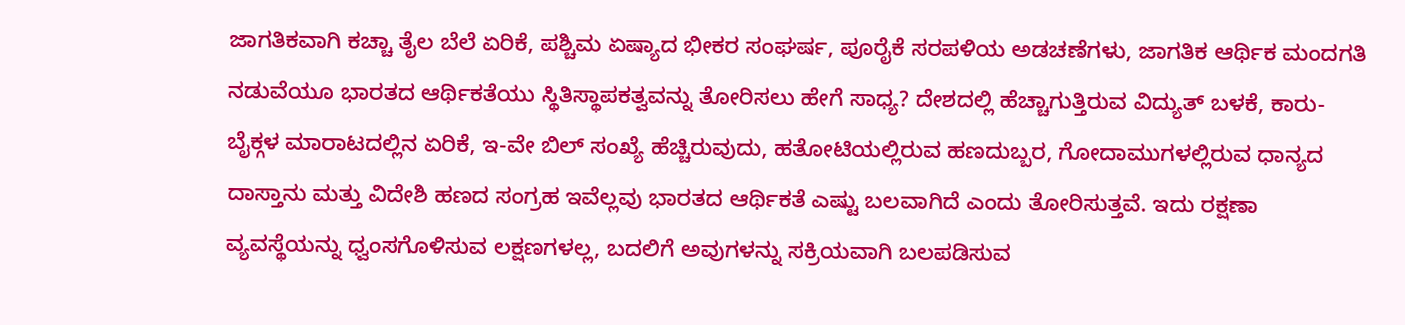ಜಾಗತಿಕವಾಗಿ ಕಚ್ಚಾ ತೈಲ ಬೆಲೆ ಏರಿಕೆ, ಪಶ್ಚಿಮ ಏಷ್ಯಾದ ಭೀಕರ ಸಂಘರ್ಷ, ಪೂರೈಕೆ ಸರಪಳಿಯ ಅಡಚಣೆಗಳು, ಜಾಗತಿಕ ಆರ್ಥಿಕ ಮಂದಗತಿ ನಡುವೆಯೂ ಭಾರತದ ಆರ್ಥಿಕತೆಯು ಸ್ಥಿತಿಸ್ಥಾಪಕತ್ವವನ್ನು ತೋರಿಸಲು ಹೇಗೆ ಸಾಧ್ಯ? ದೇಶದಲ್ಲಿ ಹೆಚ್ಚಾಗುತ್ತಿರುವ ವಿದ್ಯುತ್ ಬಳಕೆ, ಕಾರು-ಬೈಕ್ಗಳ ಮಾರಾಟದಲ್ಲಿನ ಏರಿಕೆ, ಇ-ವೇ ಬಿಲ್ ಸಂಖ್ಯೆ ಹೆಚ್ಚಿರುವುದು, ಹತೋಟಿಯಲ್ಲಿರುವ ಹಣದುಬ್ಬರ, ಗೋದಾಮುಗಳಲ್ಲಿರುವ ಧಾನ್ಯದ ದಾಸ್ತಾನು ಮತ್ತು ವಿದೇಶಿ ಹಣದ ಸಂಗ್ರಹ ಇವೆಲ್ಲವು ಭಾರತದ ಆರ್ಥಿಕತೆ ಎಷ್ಟು ಬಲವಾಗಿದೆ ಎಂದು ತೋರಿಸುತ್ತವೆ. ಇದು ರಕ್ಷಣಾ ವ್ಯವಸ್ಥೆಯನ್ನು ಧ್ವಂಸಗೊಳಿಸುವ ಲಕ್ಷಣಗಳಲ್ಲ, ಬದಲಿಗೆ ಅವುಗಳನ್ನು ಸಕ್ರಿಯವಾಗಿ ಬಲಪಡಿಸುವ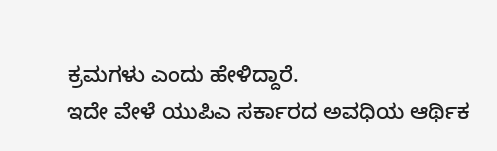ಕ್ರಮಗಳು ಎಂದು ಹೇಳಿದ್ದಾರೆ.
ಇದೇ ವೇಳೆ ಯುಪಿಎ ಸರ್ಕಾರದ ಅವಧಿಯ ಆರ್ಥಿಕ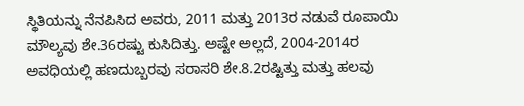ಸ್ಥಿತಿಯನ್ನು ನೆನಪಿಸಿದ ಅವರು, 2011 ಮತ್ತು 2013ರ ನಡುವೆ ರೂಪಾಯಿ ಮೌಲ್ಯವು ಶೇ.36ರಷ್ಟು ಕುಸಿದಿತ್ತು. ಅಷ್ಟೇ ಅಲ್ಲದೆ, 2004-2014ರ ಅವಧಿಯಲ್ಲಿ ಹಣದುಬ್ಬರವು ಸರಾಸರಿ ಶೇ.8.2ರಷ್ಟಿತ್ತು ಮತ್ತು ಹಲವು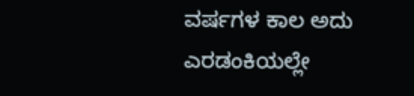ವರ್ಷಗಳ ಕಾಲ ಅದು ಎರಡಂಕಿಯಲ್ಲೇ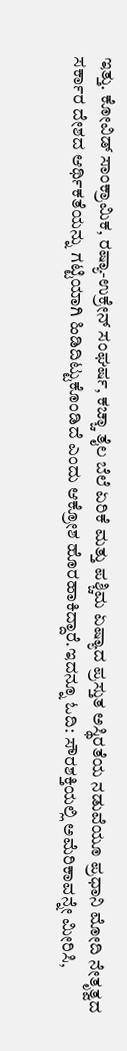ಇತ್ತು. ಕೋವಿಡ್ ಸಾಂಕ್ರಾಮಿಕ, ರಷ್ಯಾ-ಉಕ್ರೇನ್ ಸಂಘರ್ಷ, ಕಚ್ಚಾ ತೈಲ ಬೆಲೆ ಏರಿಕೆ ಮತ್ತು ಪಶ್ಚಿಮ ಏಷ್ಯಾದ ಪ್ರಸ್ತುತ ಅಸ್ಥಿರತೆಯ ನಡುವೆಯೂ ಪ್ರಧಾನಿ ಮೋದಿ ನೇತೃತ್ವದ ಸರ್ಕಾರ ದೇಶದ ಆರ್ಥಿಕತೆಯನ್ನು ಗಟ್ಟಿಯಾಗಿ ಹಿಡಿದಿಟ್ಟುಕೊಂಡಿದೆ ಎಂದು ಆಕ್ರೋಶ ಹೊರಹಾಕಿದ್ದಾರೆ.ಇದನ್ನೂ ಓದಿ: ಸೌರಶಕ್ತಿಯಲ್ಲಿ ಅಮೆರಿಕಾವನ್ನೇ ಮೀರಿಸಿ,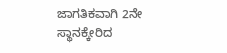ಜಾಗತಿಕವಾಗಿ 2ನೇ ಸ್ಥಾನಕ್ಕೇರಿದ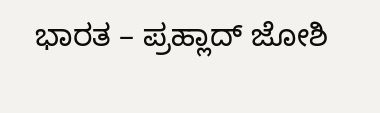ಭಾರತ – ಪ್ರಹ್ಲಾದ್ ಜೋಶಿ